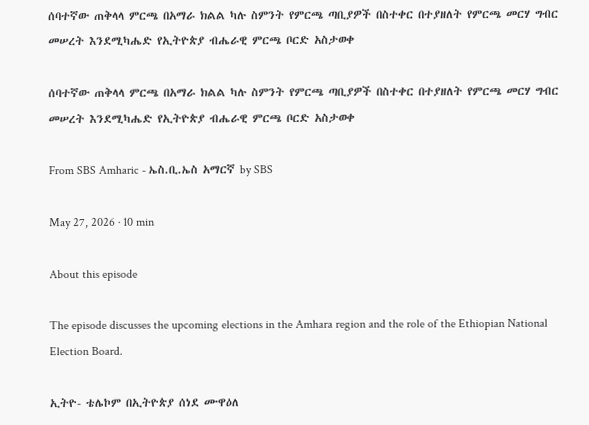ሰባተኛው ጠቅላላ ምርጫ በአማራ ክልል ካሉ ስምንት የምርጫ ጣቢያዎች በስተቀር በተያዘለት የምርጫ መርሃ ግብር መሠረት እንደሚካሔድ የኢትዮጵያ ብሔራዊ ምርጫ ቦርድ አስታወቀ

ሰባተኛው ጠቅላላ ምርጫ በአማራ ክልል ካሉ ስምንት የምርጫ ጣቢያዎች በስተቀር በተያዘለት የምርጫ መርሃ ግብር መሠረት እንደሚካሔድ የኢትዮጵያ ብሔራዊ ምርጫ ቦርድ አስታወቀ

From SBS Amharic - ኤስ.ቢ.ኤስ አማርኛ by SBS

May 27, 2026 · 10 min

About this episode

The episode discusses the upcoming elections in the Amhara region and the role of the Ethiopian National Election Board.

ኢትዮ- ቴሌኮም በኢትዮጵያ ሰነደ ሙዋዕለ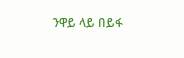ንዋይ ላይ በይፋ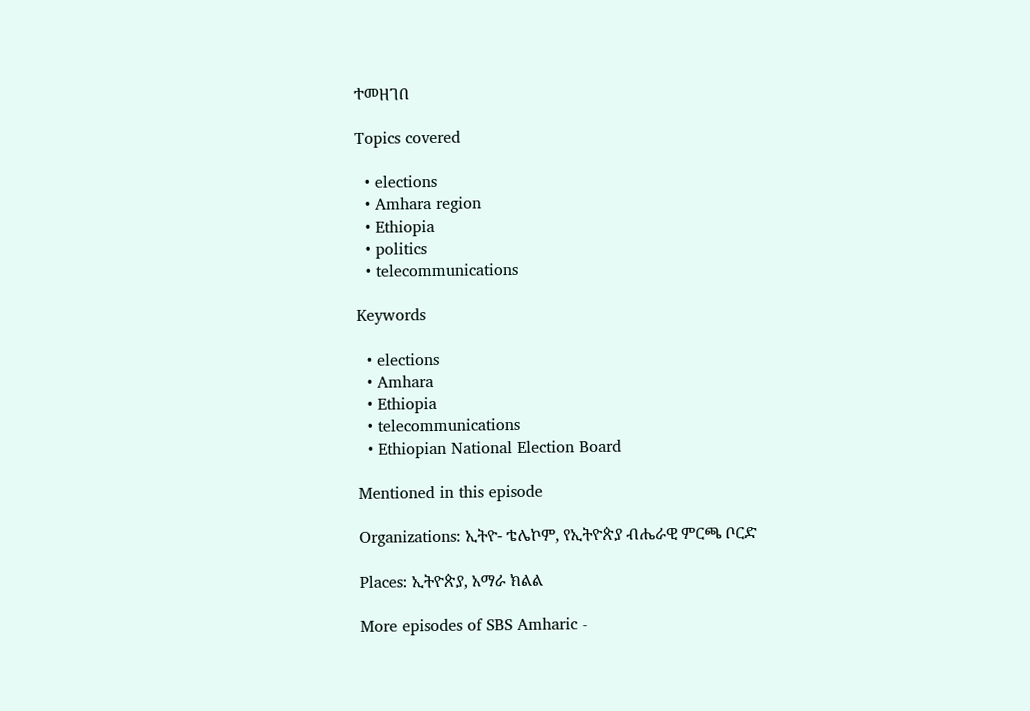ተመዘገበ

Topics covered

  • elections
  • Amhara region
  • Ethiopia
  • politics
  • telecommunications

Keywords

  • elections
  • Amhara
  • Ethiopia
  • telecommunications
  • Ethiopian National Election Board

Mentioned in this episode

Organizations: ኢትዮ- ቴሌኮም, የኢትዮጵያ ብሔራዊ ምርጫ ቦርድ

Places: ኢትዮጵያ, አማራ ክልል

More episodes of SBS Amharic -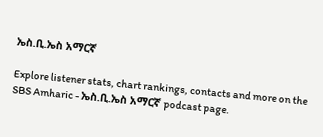ኤስ.ቢ.ኤስ አማርኛ

Explore listener stats, chart rankings, contacts and more on the SBS Amharic - ኤስ.ቢ.ኤስ አማርኛ podcast page.